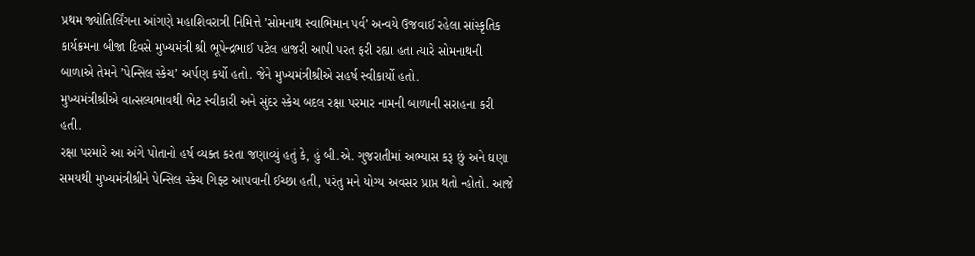પ્રથમ જ્યોતિર્લિંગના આંગણે મહાશિવરાત્રી નિમિત્તે ’સોમનાથ સ્વાભિમાન પર્વ’ અન્વયે ઉજવાઈ રહેલા સાંસ્કૃતિક કાર્યક્રમના બીજા દિવસે મુખ્યમંત્રી શ્રી ભૂપેન્દ્રભાઈ પટેલ હાજરી આપી પરત ફરી રહ્યા હતા ત્યારે સોમનાથની બાળાએ તેમને ’પેન્સિલ સ્કેચ’ અર્પણ કર્યો હતો. જેને મુખ્યમંત્રીશ્રીએ સહર્ષ સ્વીકાર્યો હતો.
મુખ્યમંત્રીશ્રીએ વાત્સલ્યભાવથી ભેટ સ્વીકારી અને સુંદર સ્કેચ બદલ રક્ષા પરમાર નામની બાળાની સરાહના કરી હતી.
રક્ષા પરમારે આ અંગે પોતાનો હર્ષ વ્યક્ત કરતા જણાવ્યું હતું કે, હું બી.એ. ગુજરાતીમાં અભ્યાસ કરૂ છું અને ઘણા સમયથી મુખ્યમંત્રીશ્રીને પેન્સિલ સ્કેચ ગિફ્ટ આપવાની ઈચ્છા હતી, પરંતુ મને યોગ્ય અવસર પ્રાપ્ત થતો ન્હોતો. આજે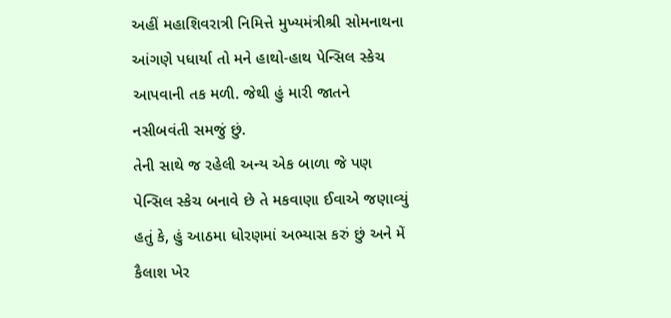અહીં મહાશિવરાત્રી નિમિત્તે મુખ્યમંત્રીશ્રી સોમનાથના આંગણે પધાર્યા તો મને હાથો-હાથ પેન્સિલ સ્કેચ આપવાની તક મળી. જેથી હું મારી જાતને નસીબવંતી સમજું છું.
તેની સાથે જ રહેલી અન્ય એક બાળા જે પણ પેન્સિલ સ્કેચ બનાવે છે તે મકવાણા ઈવાએ જણાવ્યું હતું કે, હું આઠમા ધોરણમાં અભ્યાસ કરું છું અને મેં કૈલાશ ખેર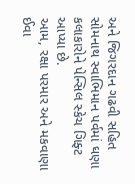અને જિગરદાન ગઢવી સહિત સોમનાથ સ્વાભિમાન પર્વમાં ઘણા કલાકારોને પેન્સિલ સ્કેચ ગિફ્ટ આપ્યા છે.
આમ, રક્ષા પરમાર અને મકવાણા ઈવા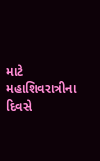માટે મહાશિવરાત્રીના દિવસે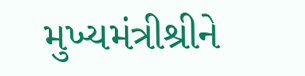મુખ્યમંત્રીશ્રીને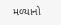મળ્યાનો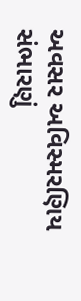અવસર અવિસ્મરણિય સંભારણું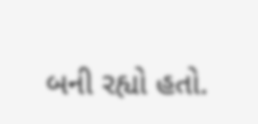બની રહ્યો હતો.